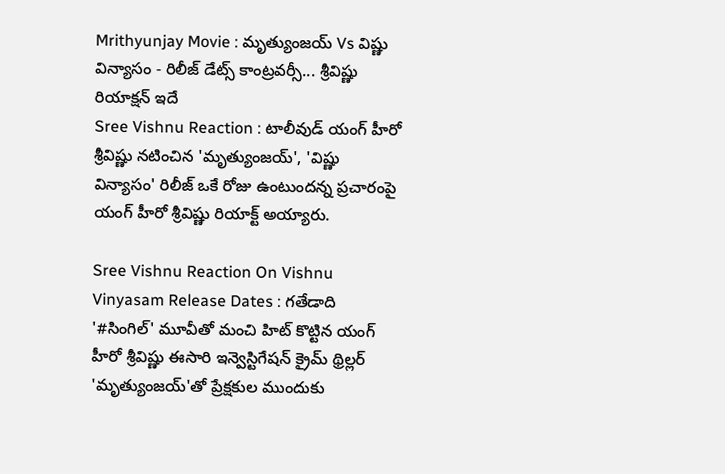Mrithyunjay Movie : మృత్యుంజయ్ Vs విష్ణు విన్యాసం - రిలీజ్ డేట్స్ కాంట్రవర్సీ... శ్రీవిష్ణు రియాక్షన్ ఇదే
Sree Vishnu Reaction : టాలీవుడ్ యంగ్ హీరో శ్రీవిష్ణు నటించిన 'మృత్యుంజయ్', 'విష్ణు విన్యాసం' రిలీజ్ ఒకే రోజు ఉంటుందన్న ప్రచారంపై యంగ్ హీరో శ్రీవిష్ణు రియాక్ట్ అయ్యారు.

Sree Vishnu Reaction On Vishnu Vinyasam Release Dates : గతేడాది '#సింగిల్' మూవీతో మంచి హిట్ కొట్టిన యంగ్ హీరో శ్రీవిష్ణు ఈసారి ఇన్వెస్టిగేషన్ క్రైమ్ థ్రిల్లర్ 'మృత్యుంజయ్'తో ప్రేక్షకుల ముందుకు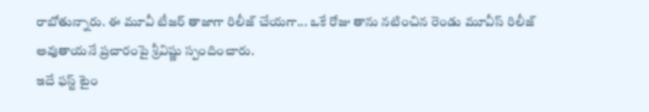రాబోతున్నారు. ఈ మూవీ టీజర్ తాజాగా రిలీజ్ చేయగా... ఒకే రోజు తాను నటించిన రెండు మూవీస్ రిలీజ్ అవుతాయనే ప్రచారంపై శ్రీవిష్ణు స్పందించారు.
ఇదే ఫస్ట్ టైం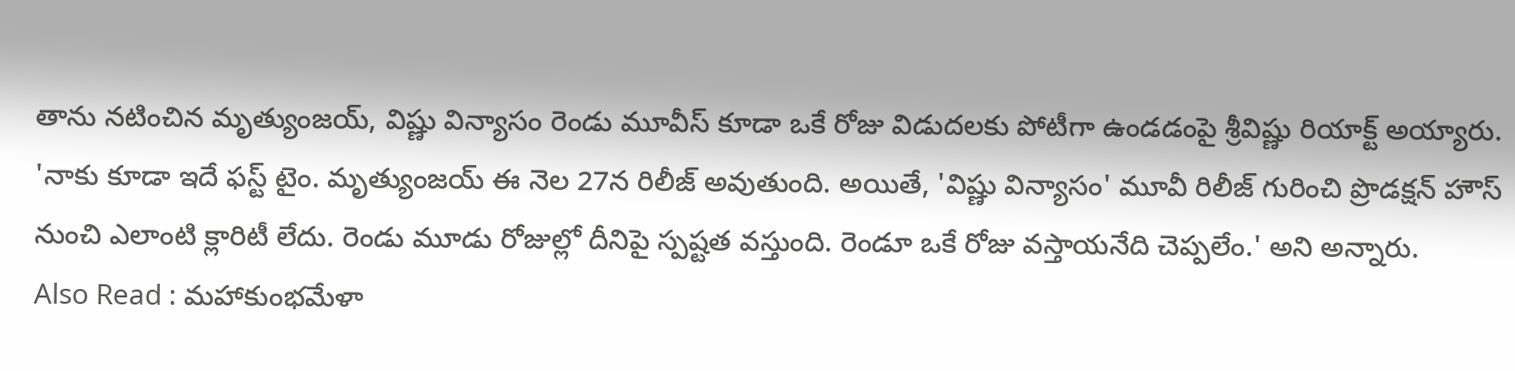తాను నటించిన మృత్యుంజయ్, విష్ణు విన్యాసం రెండు మూవీస్ కూడా ఒకే రోజు విడుదలకు పోటీగా ఉండడంపై శ్రీవిష్ణు రియాక్ట్ అయ్యారు. 'నాకు కూడా ఇదే ఫస్ట్ టైం. మృత్యుంజయ్ ఈ నెల 27న రిలీజ్ అవుతుంది. అయితే, 'విష్ణు విన్యాసం' మూవీ రిలీజ్ గురించి ప్రొడక్షన్ హౌస్ నుంచి ఎలాంటి క్లారిటీ లేదు. రెండు మూడు రోజుల్లో దీనిపై స్పష్టత వస్తుంది. రెండూ ఒకే రోజు వస్తాయనేది చెప్పలేం.' అని అన్నారు.
Also Read : మహాకుంభమేళా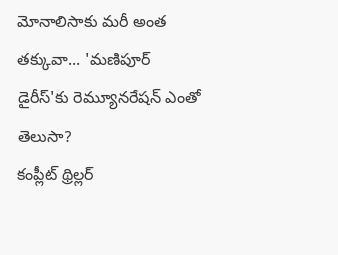మోనాలిసాకు మరీ అంత తక్కువా... 'మణిపూర్ డైరీస్'కు రెమ్యూనరేషన్ ఎంతో తెలుసా?
కంప్లీట్ థ్రిల్లర్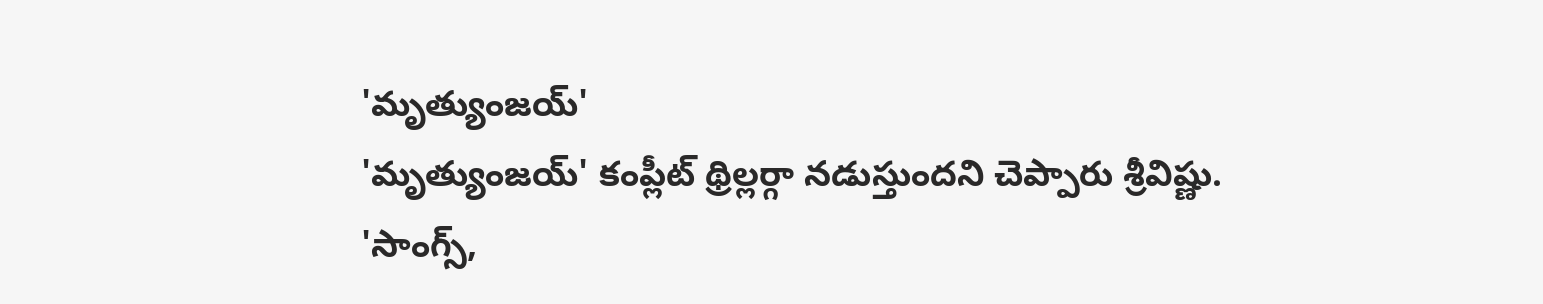'మృత్యుంజయ్'
'మృత్యుంజయ్' కంప్లీట్ థ్రిల్లర్గా నడుస్తుందని చెప్పారు శ్రీవిష్ణు. 'సాంగ్స్,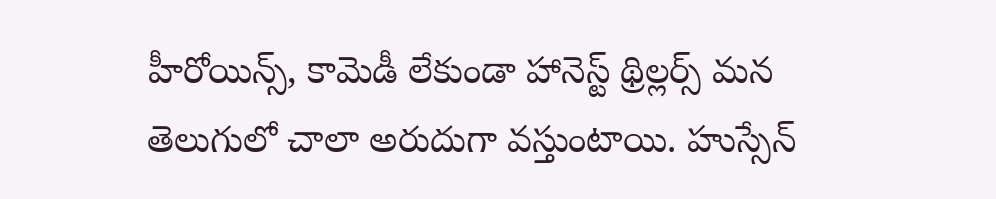హీరోయిన్స్, కామెడీ లేకుండా హానెస్ట్ థ్రిల్లర్స్ మన తెలుగులో చాలా అరుదుగా వస్తుంటాయి. హుస్సేన్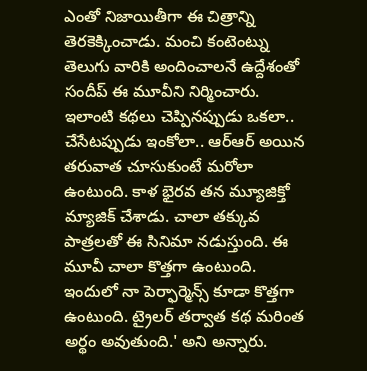ఎంతో నిజాయితీగా ఈ చిత్రాన్ని తెరకెక్కించాడు. మంచి కంటెంట్ను తెలుగు వారికి అందించాలనే ఉద్దేశంతో సందీప్ ఈ మూవీని నిర్మించారు.
ఇలాంటి కథలు చెప్పినప్పుడు ఒకలా.. చేసేటప్పుడు ఇంకోలా.. ఆర్ఆర్ అయిన తరువాత చూసుకుంటే మరోలా ఉంటుంది. కాళ భైరవ తన మ్యూజిక్తో మ్యాజిక్ చేశాడు. చాలా తక్కువ పాత్రలతో ఈ సినిమా నడుస్తుంది. ఈ మూవీ చాలా కొత్తగా ఉంటుంది. ఇందులో నా పెర్ఫార్మెన్స్ కూడా కొత్తగా ఉంటుంది. ట్రైలర్ తర్వాత కథ మరింత అర్థం అవుతుంది.' అని అన్నారు.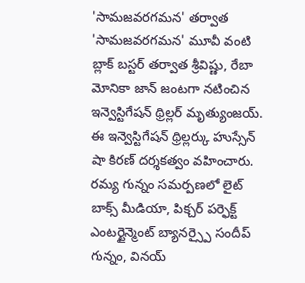'సామజవరగమన' తర్వాత
'సామజవరగమన' మూవీ వంటి బ్లాక్ బస్టర్ తర్వాత శ్రీవిష్ణు, రేబా మోనికా జాన్ జంటగా నటించిన ఇన్వెస్టిగేషన్ థ్రిల్లర్ మృత్యుంజయ్. ఈ ఇన్వెస్టిగేషన్ థ్రిల్లర్కు హుస్సేన్ షా కిరణ్ దర్శకత్వం వహించారు. రమ్య గున్నం సమర్పణలో లైట్ బాక్స్ మీడియా, పిక్చర్ పర్ఫెక్ట్ ఎంటర్టైన్మెంట్ బ్యానర్స్పై సందీప్ గున్నం, వినయ్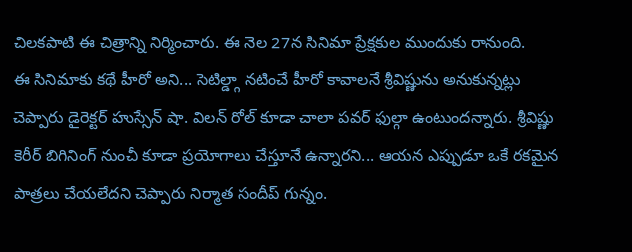చిలకపాటి ఈ చిత్రాన్ని నిర్మించారు. ఈ నెల 27న సినిమా ప్రేక్షకుల ముందుకు రానుంది.
ఈ సినిమాకు కథే హీరో అని... సెటిల్డ్గా నటించే హీరో కావాలనే శ్రీవిష్ణును అనుకున్నట్లు చెప్పారు డైరెక్టర్ హుస్సేన్ షా. విలన్ రోల్ కూడా చాలా పవర్ ఫుల్గా ఉంటుందన్నారు. శ్రీవిష్ణు కెరీర్ బిగినింగ్ నుంచీ కూడా ప్రయోగాలు చేస్తూనే ఉన్నారని... ఆయన ఎప్పుడూ ఒకే రకమైన పాత్రలు చేయలేదని చెప్పారు నిర్మాత సందీప్ గున్నం.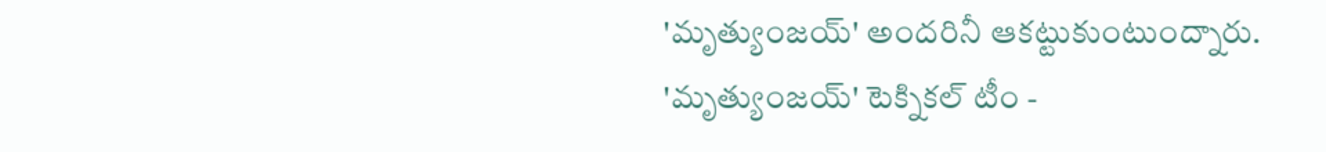'మృత్యుంజయ్' అందరినీ ఆకట్టుకుంటుంద్నారు.
'మృత్యుంజయ్' టెక్నికల్ టీం -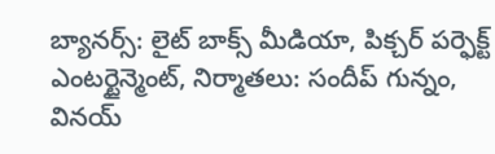బ్యానర్స్: లైట్ బాక్స్ మీడియా, పిక్చర్ పర్ఫెక్ట్ ఎంటర్టైన్మెంట్, నిర్మాతలు: సందీప్ గున్నం, వినయ్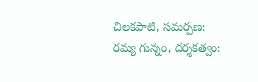చిలకపాటి, సమర్పణ: రమ్య గున్నం, దర్శకత్వం: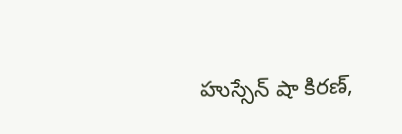హుస్సేన్ షా కిరణ్,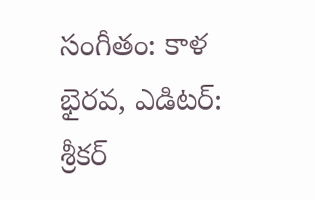సంగీతం: కాళ భైరవ, ఎడిటర్: శ్రీకర్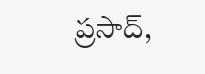ప్రసాద్,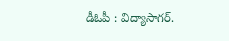డీఓపీ : విద్యాసాగర్.